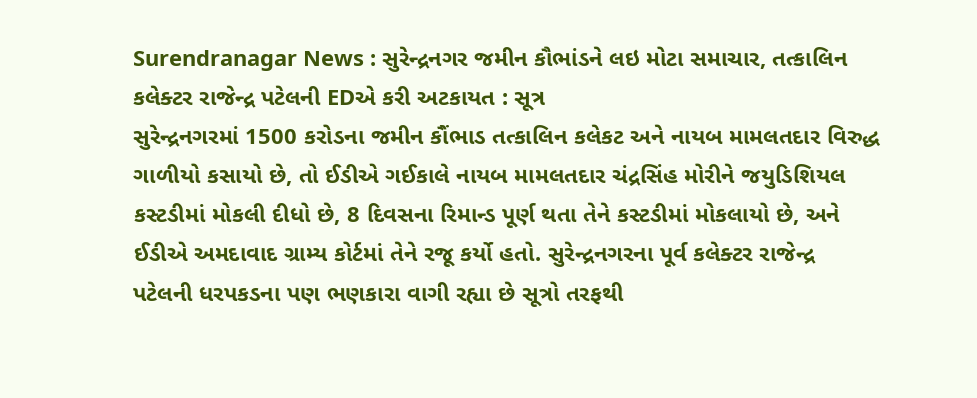Surendranagar News : સુરેન્દ્રનગર જમીન કૌભાંડને લઇ મોટા સમાચાર, તત્કાલિન કલેક્ટર રાજેન્દ્ર પટેલની EDએ કરી અટકાયત : સૂત્ર
સુરેન્દ્રનગરમાં 1500 કરોડના જમીન કૌંભાડ તત્કાલિન કલેકટ અને નાયબ મામલતદાર વિરુદ્ધ ગાળીયો કસાયો છે, તો ઈડીએ ગઈકાલે નાયબ મામલતદાર ચંદ્રસિંહ મોરીને જયુડિશિયલ કસ્ટડીમાં મોકલી દીધો છે, 8 દિવસના રિમાન્ડ પૂર્ણ થતા તેને કસ્ટડીમાં મોકલાયો છે, અને ઈડીએ અમદાવાદ ગ્રામ્ય કોર્ટમાં તેને રજૂ કર્યો હતો. સુરેન્દ્રનગરના પૂર્વ કલેક્ટર રાજેન્દ્ર પટેલની ધરપકડના પણ ભણકારા વાગી રહ્યા છે સૂત્રો તરફથી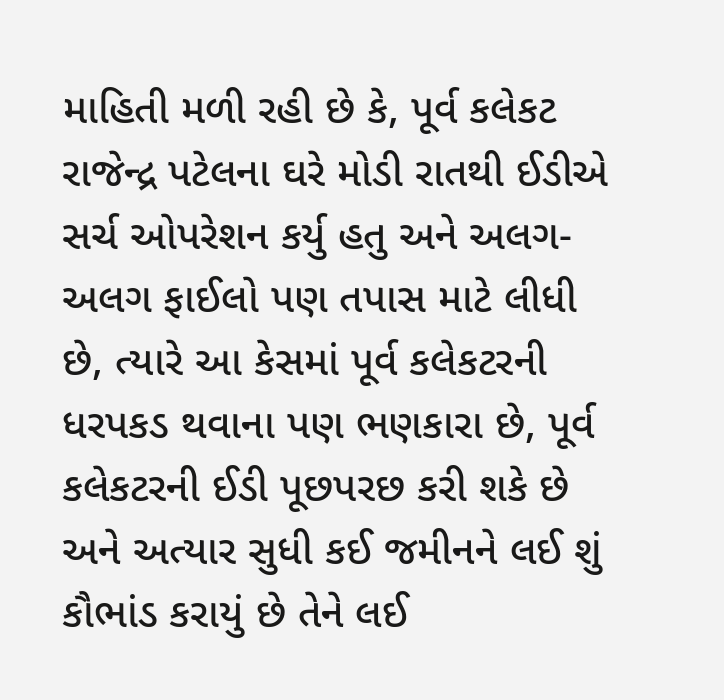માહિતી મળી રહી છે કે, પૂર્વ કલેકટ રાજેન્દ્ર પટેલના ઘરે મોડી રાતથી ઈડીએ સર્ચ ઓપરેશન કર્યુ હતુ અને અલગ-અલગ ફાઈલો પણ તપાસ માટે લીધી છે, ત્યારે આ કેસમાં પૂર્વ કલેકટરની ધરપકડ થવાના પણ ભણકારા છે, પૂર્વ કલેકટરની ઈડી પૂછપરછ કરી શકે છે અને અત્યાર સુધી કઈ જમીનને લઈ શું કૌભાંડ કરાયું છે તેને લઈ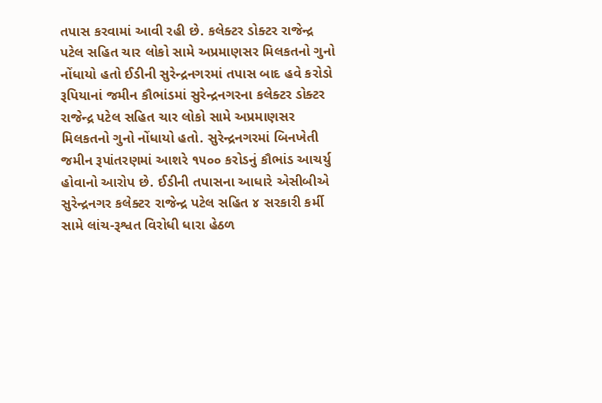તપાસ કરવામાં આવી રહી છે. કલેક્ટર ડોક્ટર રાજેન્દ્ર પટેલ સહિત ચાર લોકો સામે અપ્રમાણસર મિલકતનો ગુનો નોંધાયો હતો ઈડીની સુરેન્દ્રનગરમાં તપાસ બાદ હવે કરોડો રૂપિયાનાં જમીન કૌભાંડમાં સુરેન્દ્રનગરના કલેક્ટર ડોક્ટર રાજેન્દ્ર પટેલ સહિત ચાર લોકો સામે અપ્રમાણસર મિલકતનો ગુનો નોંધાયો હતો. સુરેન્દ્રનગરમાં બિનખેતી જમીન રૂપાંતરણમાં આશરે ૧૫૦૦ કરોડનું કૌભાંડ આચર્યુ હોવાનો આરોપ છે. ઈડીની તપાસના આધારે એસીબીએ સુરેન્દ્રનગર કલેક્ટર રાજેન્દ્ર પટેલ સહિત ૪ સરકારી કર્મી સામે લાંચ-રૂશ્વત વિરોધી ધારા હેઠળ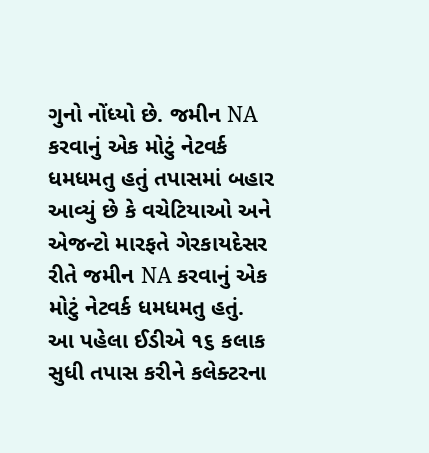ગુનો નોંધ્યો છે. જમીન NA કરવાનું એક મોટું નેટવર્ક ધમધમતુ હતું તપાસમાં બહાર આવ્યું છે કે વચેટિયાઓ અને એજન્ટો મારફતે ગેરકાયદેસર રીતે જમીન NA કરવાનું એક મોટું નેટવર્ક ધમધમતુ હતું. આ પહેલા ઈડીએ ૧૬ કલાક સુધી તપાસ કરીને કલેક્ટરના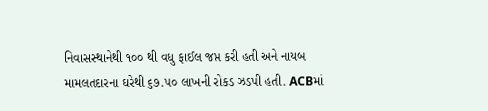નિવાસસ્થાનેથી ૧૦૦ થી વધુ ફાઈલ જપ્ત કરી હતી અને નાયબ મામલતદારના ઘરેથી ૬૭.૫૦ લાખની રોકડ ઝડપી હતી. ACBમાં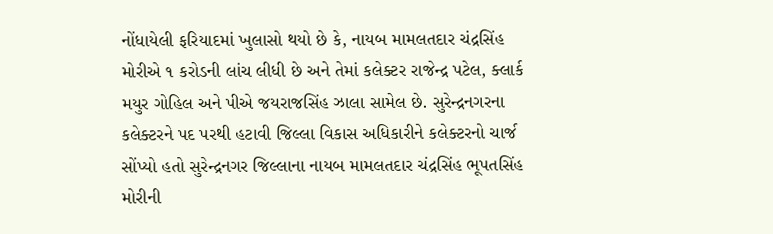નોંધાયેલી ફરિયાદમાં ખુલાસો થયો છે કે, નાયબ મામલતદાર ચંદ્રસિંહ મોરીએ ૧ કરોડની લાંચ લીધી છે અને તેમાં કલેક્ટર રાજેન્દ્ર પટેલ, ક્લાર્ક મયુર ગોહિલ અને પીએ જયરાજસિંહ ઝાલા સામેલ છે. સુરેન્દ્રનગરના કલેક્ટરને પદ પરથી હટાવી જિલ્લા વિકાસ અધિકારીને કલેક્ટરનો ચાર્જ સોંપ્યો હતો સુરેન્દ્રનગર જિલ્લાના નાયબ મામલતદાર ચંદ્રસિંહ ભૂપતસિંહ મોરીની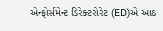એન્ફોર્સમેન્ટ ડિરેક્ટરોરેટ (ED)એ આઠ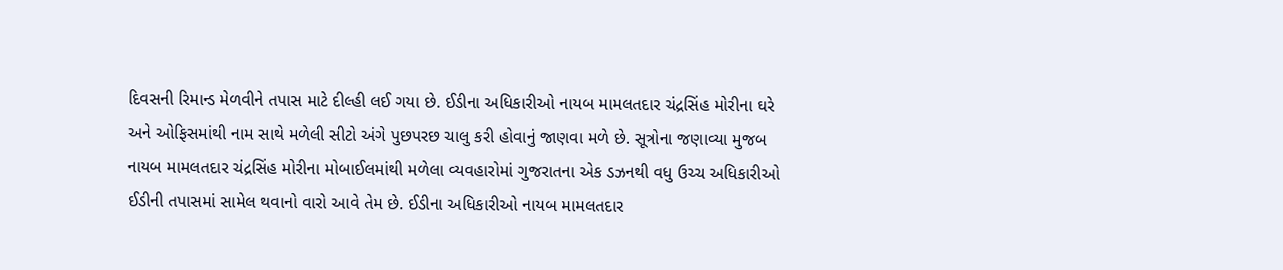દિવસની રિમાન્ડ મેળવીને તપાસ માટે દીલ્હી લઈ ગયા છે. ઈડીના અધિકારીઓ નાયબ મામલતદાર ચંદ્રસિંહ મોરીના ઘરે અને ઓફિસમાંથી નામ સાથે મળેલી સીટો અંગે પુછપરછ ચાલુ કરી હોવાનું જાણવા મળે છે. સૂત્રોના જણાવ્યા મુજબ નાયબ મામલતદાર ચંદ્રસિંહ મોરીના મોબાઈલમાંથી મળેલા વ્યવહારોમાં ગુજરાતના એક ડઝનથી વધુ ઉચ્ચ અધિકારીઓ ઈડીની તપાસમાં સામેલ થવાનો વારો આવે તેમ છે. ઈડીના અધિકારીઓ નાયબ મામલતદાર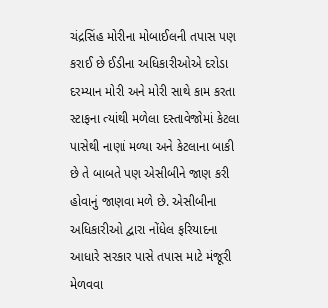ચંદ્રસિંહ મોરીના મોબાઈલની તપાસ પણ કરાઈ છે ઈડીના અધિકારીઓએ દરોડા દરમ્યાન મોરી અને મોરી સાથે કામ કરતા સ્ટાફના ત્યાંથી મળેલા દસ્તાવેજોમાં કેટલા પાસેથી નાણાં મળ્યા અને કેટલાના બાકી છે તે બાબતે પણ એસીબીને જાણ કરી હોવાનું જાણવા મળે છે. એસીબીના અધિકારીઓ દ્વારા નોંધેલ ફરિયાદના આધારે સરકાર પાસે તપાસ માટે મંજૂરી મેળવવા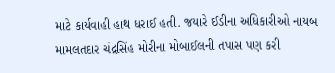માટે કાર્યવાહી હાથ ધરાઈ હતી. જયારે ઈડીના અધિકારીઓ નાયબ મામલતદાર ચંદ્રસિંહ મોરીના મોબાઈલની તપાસ પણ કરી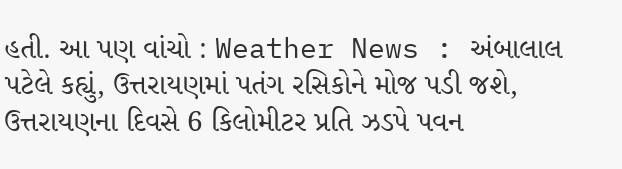હતી. આ પણ વાંચો : Weather News : અંબાલાલ પટેલે કહ્યું, ઉત્તરાયણમાં પતંગ રસિકોને મોજ પડી જશે, ઉત્તરાયણના દિવસે 6 કિલોમીટર પ્રતિ ઝડપે પવન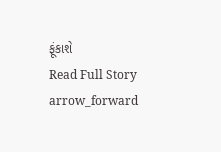ફૂંકાશે
Read Full Story arrow_forward